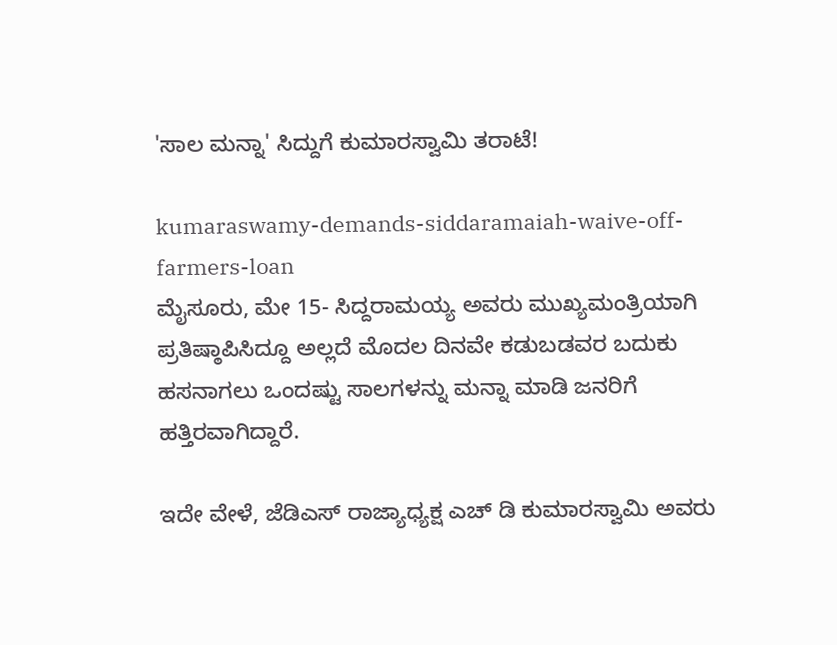'ಸಾಲ ಮನ್ನಾ' ಸಿದ್ದುಗೆ ಕುಮಾರಸ್ವಾಮಿ ತರಾಟೆ!

kumaraswamy-demands-siddaramaiah-waive-off-farmers-loan
ಮೈಸೂರು, ಮೇ 15- ಸಿದ್ದರಾಮಯ್ಯ ಅವರು ಮುಖ್ಯಮಂತ್ರಿಯಾಗಿ ಪ್ರತಿಷ್ಠಾಪಿಸಿದ್ದೂ ಅಲ್ಲದೆ ಮೊದಲ ದಿನವೇ ಕಡುಬಡವರ ಬದುಕು ಹಸನಾಗಲು ಒಂದಷ್ಟು ಸಾಲಗಳನ್ನು ಮನ್ನಾ ಮಾಡಿ ಜನರಿಗೆ ಹತ್ತಿರವಾಗಿದ್ದಾರೆ.

ಇದೇ ವೇಳೆ, ಜೆಡಿಎಸ್‌ ರಾಜ್ಯಾಧ್ಯಕ್ಷ ಎಚ್ ಡಿ ಕುಮಾರಸ್ವಾಮಿ ಅವರು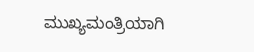ಮುಖ್ಯಮಂತ್ರಿಯಾಗಿ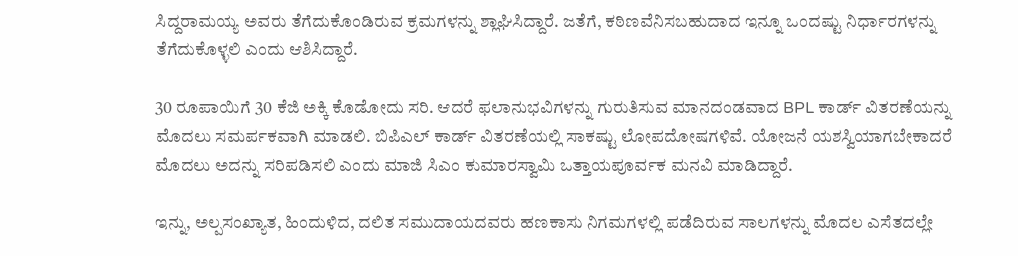ಸಿದ್ದರಾಮಯ್ಯ ಅವರು ತೆಗೆದುಕೊಂಡಿರುವ ಕ್ರಮಗಳನ್ನು ಶ್ಲಾಘಿಸಿದ್ದಾರೆ. ಜತೆಗೆ, ಕಠಿಣವೆನಿಸಬಹುದಾದ ಇನ್ನೂ ಒಂದಷ್ಟು ನಿರ್ಧಾರಗಳನ್ನು ತೆಗೆದುಕೊಳ್ಳಲಿ ಎಂದು ಆಶಿಸಿದ್ದಾರೆ.

30 ರೂಪಾಯಿಗೆ 30 ಕೆಜಿ ಅಕ್ಕಿ ಕೊಡೋದು ಸರಿ. ಆದರೆ ಫಲಾನುಭವಿಗಳನ್ನು ಗುರುತಿಸುವ ಮಾನದಂಡವಾದ BPL ಕಾರ್ಡ್ ವಿತರಣೆಯನ್ನು ಮೊದಲು ಸಮರ್ಪಕವಾಗಿ ಮಾಡಲಿ. ಬಿಪಿಎಲ್‌ ಕಾರ್ಡ್‌ ವಿತರಣೆಯಲ್ಲಿ ಸಾಕಷ್ಟು ಲೋಪದೋಷಗಳಿವೆ. ಯೋಜನೆ ಯಶಸ್ವಿಯಾಗಬೇಕಾದರೆ ಮೊದಲು ಅದನ್ನು ಸರಿಪಡಿಸಲಿ ಎಂದು ಮಾಜಿ ಸಿಎಂ ಕುಮಾರಸ್ವಾಮಿ ಒತ್ತಾಯಪೂರ್ವಕ ಮನವಿ ಮಾಡಿದ್ದಾರೆ.

ಇನ್ನು, ಅಲ್ಪಸಂಖ್ಯಾತ, ಹಿಂದುಳಿದ, ದಲಿತ ಸಮುದಾಯದವರು ಹಣಕಾಸು ನಿಗಮಗಳಲ್ಲಿ ಪಡೆದಿರುವ ಸಾಲಗಳನ್ನು ಮೊದಲ ಎಸೆತದಲ್ಲೇ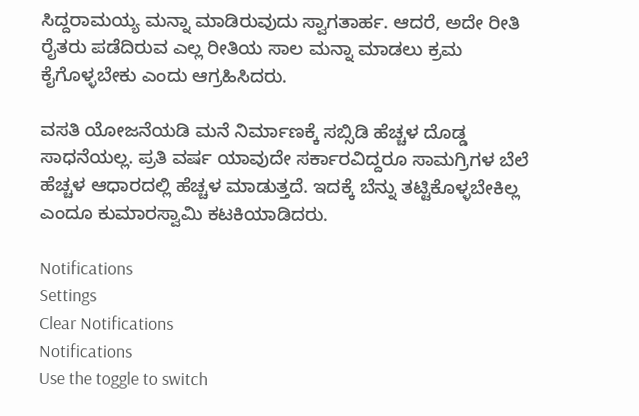ಸಿದ್ದರಾಮಯ್ಯ ಮನ್ನಾ ಮಾಡಿರುವುದು ಸ್ವಾಗತಾರ್ಹ. ಆದರೆ, ಅದೇ ರೀತಿ ರೈತರು ಪಡೆದಿರುವ ಎಲ್ಲ ರೀತಿಯ ಸಾಲ ಮನ್ನಾ ಮಾಡಲು ಕ್ರಮ ಕೈಗೊಳ್ಳಬೇಕು ಎಂದು ಆಗ್ರಹಿಸಿದರು.

ವಸತಿ ಯೋಜನೆಯಡಿ ಮನೆ ನಿರ್ಮಾಣಕ್ಕೆ ಸಬ್ಸಿಡಿ ಹೆಚ್ಚಳ ದೊಡ್ಡ ಸಾಧನೆಯಲ್ಲ. ಪ್ರತಿ ವರ್ಷ ಯಾವುದೇ ಸರ್ಕಾರವಿದ್ದರೂ ಸಾಮಗ್ರಿಗಳ ಬೆಲೆ ಹೆಚ್ಚಳ ಆಧಾರದಲ್ಲಿ ಹೆಚ್ಚಳ ಮಾಡುತ್ತದೆ. ಇದಕ್ಕೆ ಬೆನ್ನು ತಟ್ಟಿಕೊಳ್ಳಬೇಕಿಲ್ಲ ಎಂದೂ ಕುಮಾರಸ್ವಾಮಿ ಕಟಕಿಯಾಡಿದರು.

Notifications
Settings
Clear Notifications
Notifications
Use the toggle to switch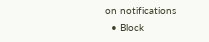on notifications
  • Block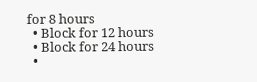for 8 hours
  • Block for 12 hours
  • Block for 24 hours
  •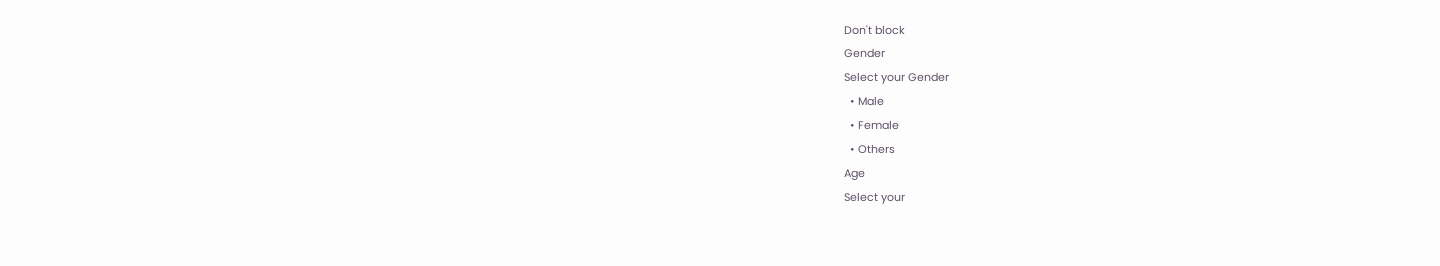Don't block
Gender
Select your Gender
  • Male
  • Female
  • Others
Age
Select your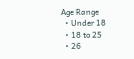Age Range
  • Under 18
  • 18 to 25
  • 26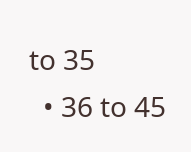to 35
  • 36 to 45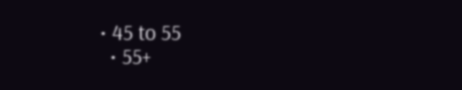• 45 to 55
  • 55+